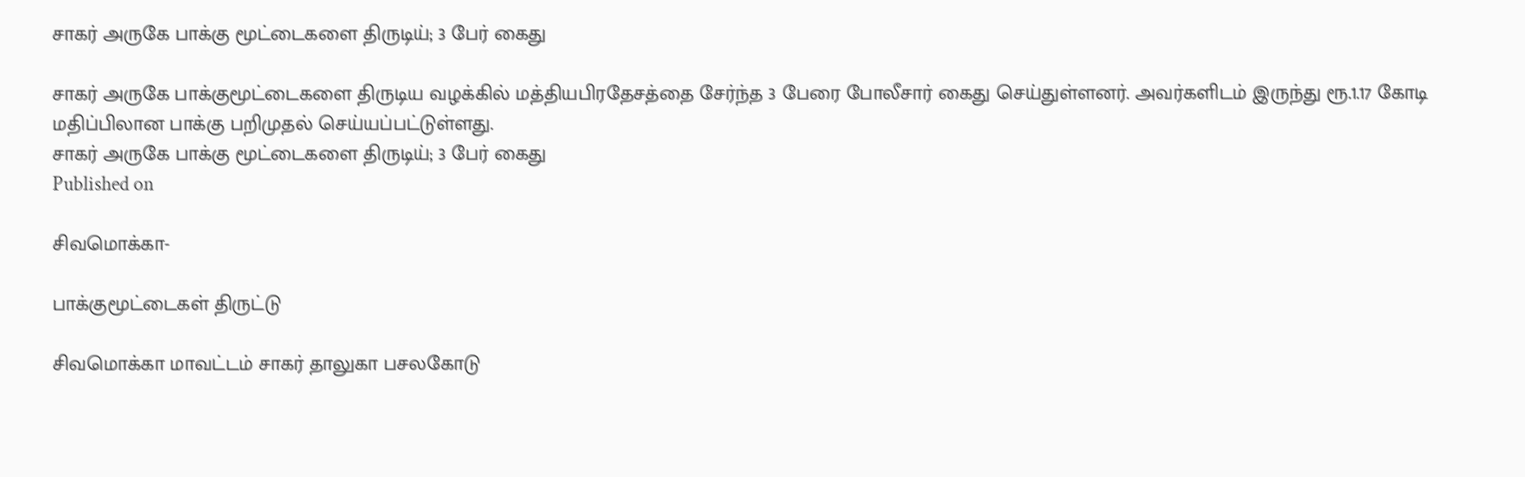சாகர் அருகே பாக்கு மூட்டைகளை திருடிய்; 3 பேர் கைது

சாகர் அருகே பாக்குமூட்டைகளை திருடிய வழக்கில் மத்தியபிரதேசத்தை சேர்ந்த 3 பேரை போலீசார் கைது செய்துள்ளனர். அவர்களிடம் இருந்து ரூ.1.17 கோடி மதிப்பிலான பாக்கு பறிமுதல் செய்யப்பட்டுள்ளது.
சாகர் அருகே பாக்கு மூட்டைகளை திருடிய்; 3 பேர் கைது
Published on

சிவமொக்கா-

பாக்குமூட்டைகள் திருட்டு

சிவமொக்கா மாவட்டம் சாகர் தாலுகா பசலகோடு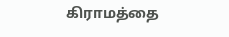கிராமத்தை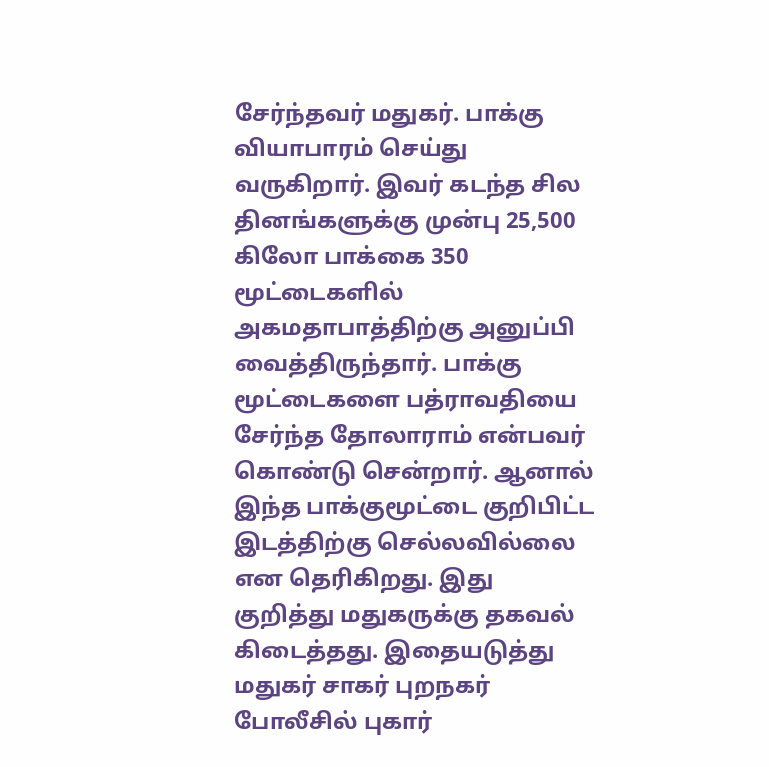சேர்ந்தவர் மதுகர். பாக்கு வியாபாரம் செய்து வருகிறார். இவர் கடந்த சில தினங்களுக்கு முன்பு 25,500 கிலோ பாக்கை 350 மூட்டைகளில் அகமதாபாத்திற்கு அனுப்பி வைத்திருந்தார். பாக்கு மூட்டைகளை பத்ராவதியை சேர்ந்த தோலாராம் என்பவர் கொண்டு சென்றார். ஆனால் இந்த பாக்குமூட்டை குறிபிட்ட இடத்திற்கு செல்லவில்லை என தெரிகிறது. இது குறித்து மதுகருக்கு தகவல் கிடைத்தது. இதையடுத்து மதுகர் சாகர் புறநகர் போலீசில் புகார்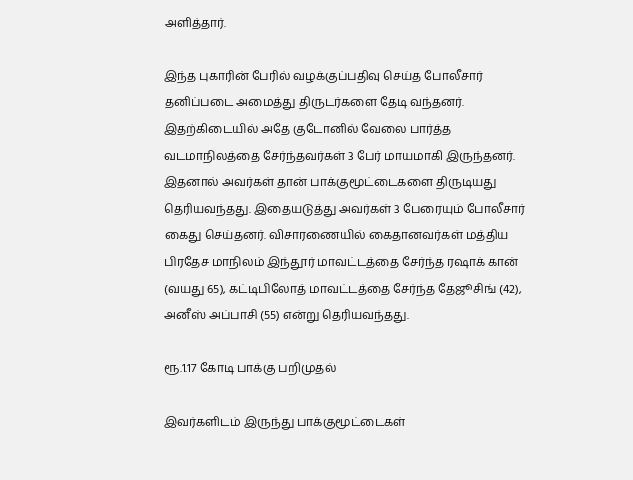அளித்தார்.

இந்த புகாரின் பேரில் வழக்குப்பதிவு செய்த போலீசார் தனிப்படை அமைத்து திருடர்களை தேடி வந்தனர். இதற்கிடையில் அதே குடோனில் வேலை பார்த்த வடமாநிலத்தை சேர்ந்தவர்கள் 3 பேர் மாயமாகி இருந்தனர். இதனால் அவர்கள் தான் பாக்குமூட்டைகளை திருடியது தெரியவந்தது. இதையடுத்து அவர்கள் 3 பேரையும் போலீசார் கைது செய்தனர். விசாரணையில் கைதானவர்கள் மத்திய பிரதேச மாநிலம் இந்தூர் மாவட்டத்தை சேர்ந்த ரஷாக் கான் (வயது 65), கட்டிபிலோத் மாவட்டத்தை சேர்ந்த தேஜூசிங் (42), அனீஸ் அப்பாசி (55) என்று தெரியவந்தது.

ரூ.1.17 கோடி பாக்கு பறிமுதல்

இவர்களிடம் இருந்து பாக்குமூட்டைகள்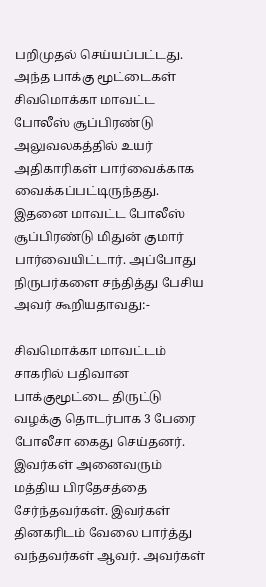பறிமுதல் செய்யப்பட்டது. அந்த பாக்கு மூட்டைகள் சிவமொக்கா மாவட்ட போலீஸ் சூப்பிரண்டு அலுவலகத்தில் உயர் அதிகாரிகள் பார்வைக்காக வைக்கப்பட்டிருந்தது. இதனை மாவட்ட போலீஸ் சூப்பிரண்டு மிதுன் குமார் பார்வையிட்டார். அப்போது நிருபர்களை சந்தித்து பேசிய அவர் கூறியதாவது:-

சிவமொக்கா மாவட்டம் சாகரில் பதிவான பாக்குமூட்டை திருட்டு வழக்கு தொடர்பாக 3 பேரை போலீசா கைது செய்தனர். இவர்கள் அனைவரும் மத்திய பிரதேசத்தை சேர்ந்தவர்கள். இவர்கள் தினகரிடம் வேலை பார்த்து வந்தவர்கள் ஆவர். அவர்கள்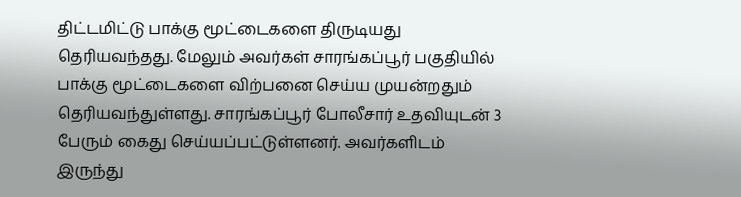திட்டமிட்டு பாக்கு மூட்டைகளை திருடியது தெரியவந்தது. மேலும் அவர்கள் சாரங்கப்பூர் பகுதியில் பாக்கு மூட்டைகளை விற்பனை செய்ய முயன்றதும் தெரியவந்துள்ளது. சாரங்கப்பூர் போலீசார் உதவியுடன் 3 பேரும் கைது செய்யப்பட்டுள்ளனர். அவர்களிடம் இருந்து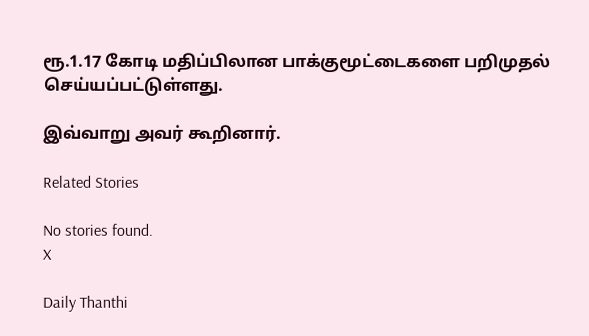ரூ.1.17 கோடி மதிப்பிலான பாக்குமூட்டைகளை பறிமுதல் செய்யப்பட்டுள்ளது.

இவ்வாறு அவர் கூறினார்.

Related Stories

No stories found.
X

Daily Thanthi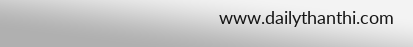www.dailythanthi.com